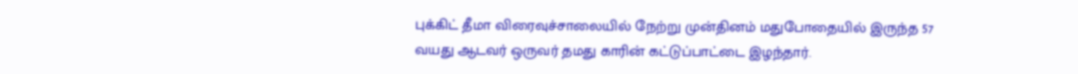புக்கிட் தீமா விரைவுச்சாலையில் நேற்று முன்தினம் மதுபோதையில் இருந்த 57 வயது ஆடவர் ஒருவர் தமது காரின் கட்டுப்பாட்டை இழந்தார்.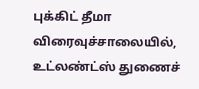புக்கிட் தீமா விரைவுச்சாலையில், உட்லண்ட்ஸ் துணைச்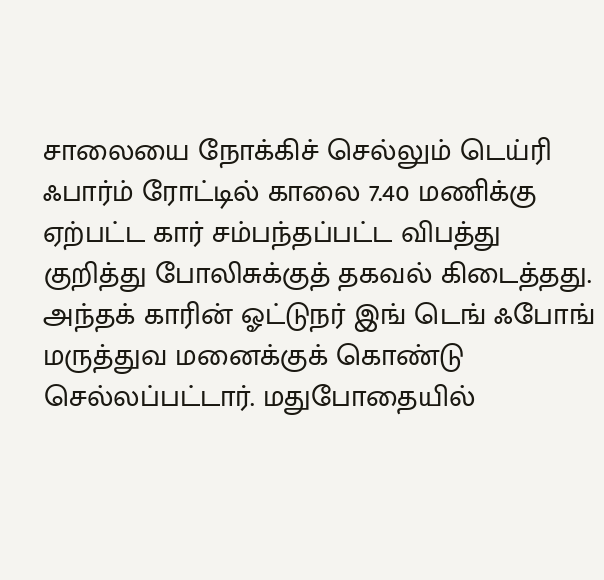சாலையை நோக்கிச் செல்லும் டெய்ரி ஃபார்ம் ரோட்டில் காலை 7.40 மணிக்கு ஏற்பட்ட கார் சம்பந்தப்பட்ட விபத்து குறித்து போலிசுக்குத் தகவல் கிடைத்தது. அந்தக் காரின் ஓட்டுநர் இங் டெங் ஃபோங் மருத்துவ மனைக்குக் கொண்டு செல்லப்பட்டார். மதுபோதையில்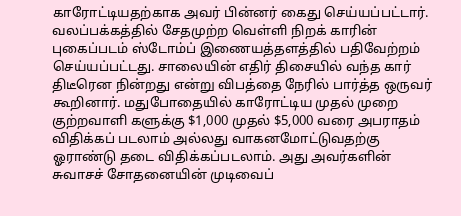காரோட்டியதற்காக அவர் பின்னர் கைது செய்யப்பட்டார். வலப்பக்கத்தில் சேதமுற்ற வெள்ளி நிறக் காரின் புகைப்படம் ஸ்டோம்ப் இணையத்தளத்தில் பதிவேற்றம் செய்யப்பட்டது. சாலையின் எதிர் திசையில் வந்த கார் திடீரென நின்றது என்று விபத்தை நேரில் பார்த்த ஒருவர் கூறினார். மதுபோதையில் காரோட்டிய முதல் முறை குற்றவாளி களுக்கு $1,000 முதல் $5,000 வரை அபராதம் விதிக்கப் படலாம் அல்லது வாகனமோட்டுவதற்கு ஓராண்டு தடை விதிக்கப்படலாம். அது அவர்களின் சுவாசச் சோதனையின் முடிவைப்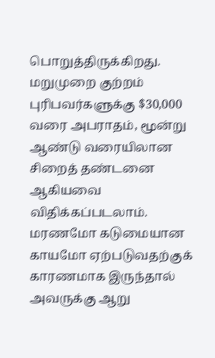பொறுத்திருக்கிறது. மறுமுறை குற்றம் புரிபவர்களுக்கு $30,000 வரை அபராதம், மூன்று ஆண்டு வரையிலான சிறைத் தண்டனை ஆகியவை விதிக்கப்படலாம். மரணமோ கடுமையான காயமோ ஏற்படுவதற்குக் காரணமாக இருந்தால் அவருக்கு ஆறு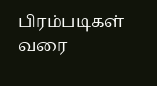பிரம்படிகள் வரை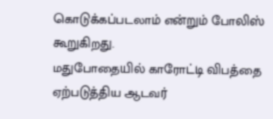கொடுக்கப்படலாம் என்றும் போலிஸ் கூறுகிறது.
மதுபோதையில் காரோட்டி விபத்தை ஏற்படுத்திய ஆடவர்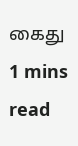கைது
1 mins read